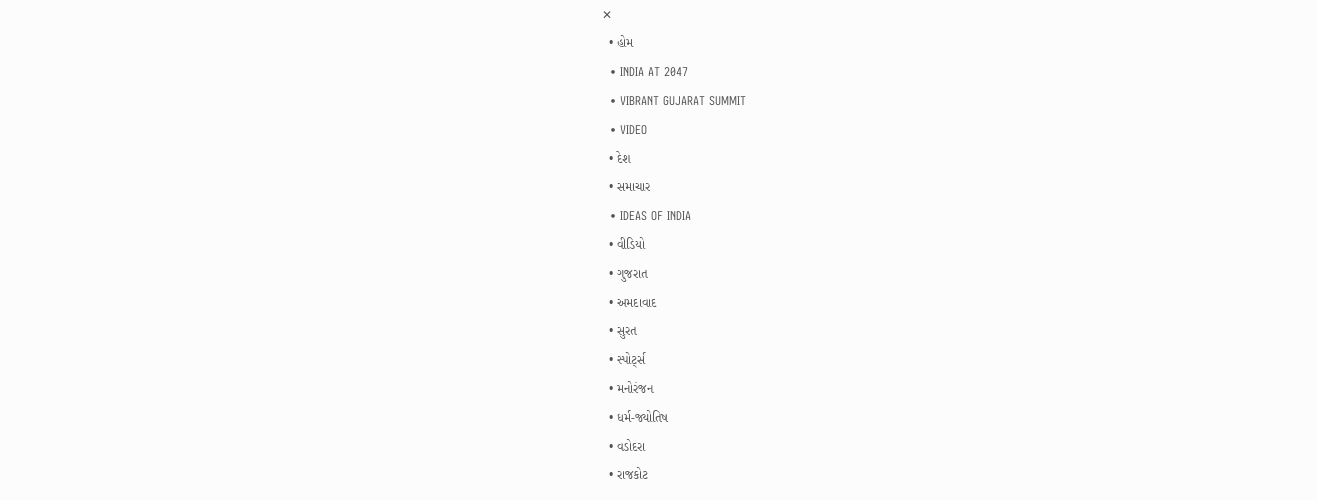✕
  • હોમ
  • INDIA AT 2047
  • VIBRANT GUJARAT SUMMIT
  • VIDEO
  • દેશ
  • સમાચાર
  • IDEAS OF INDIA
  • વીડિયો
  • ગુજરાત
  • અમદાવાદ
  • સુરત
  • સ્પોર્ટ્સ
  • મનોરંજન
  • ધર્મ-જ્યોતિષ
  • વડોદરા
  • રાજકોટ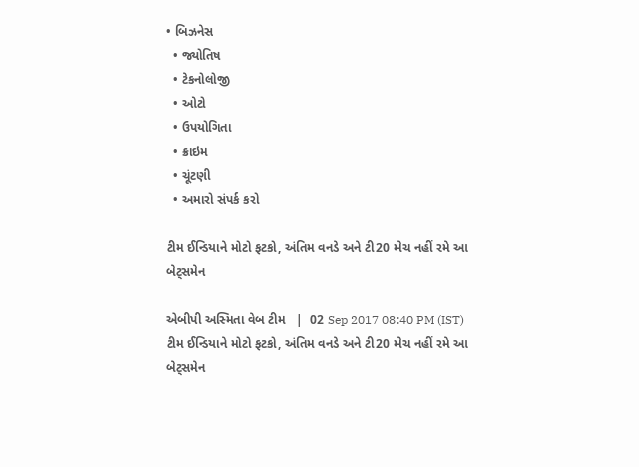• બિઝનેસ
  • જ્યોતિષ
  • ટેકનોલોજી
  • ઓટો
  • ઉપયોગિતા
  • ક્રાઇમ
  • ચૂંટણી
  • અમારો સંપર્ક કરો

ટીમ ઈન્ડિયાને મોટો ફટકો, અંતિમ વનડે અને ટી20 મેચ નહીં રમે આ બેટ્સમેન

એબીપી અસ્મિતા વેબ ટીમ   |  02 Sep 2017 08:40 PM (IST)
ટીમ ઈન્ડિયાને મોટો ફટકો, અંતિમ વનડે અને ટી20 મેચ નહીં રમે આ બેટ્સમેન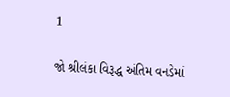1

જો શ્રીલંકા વિરૂદ્ધ અંતિમ વનડેમાં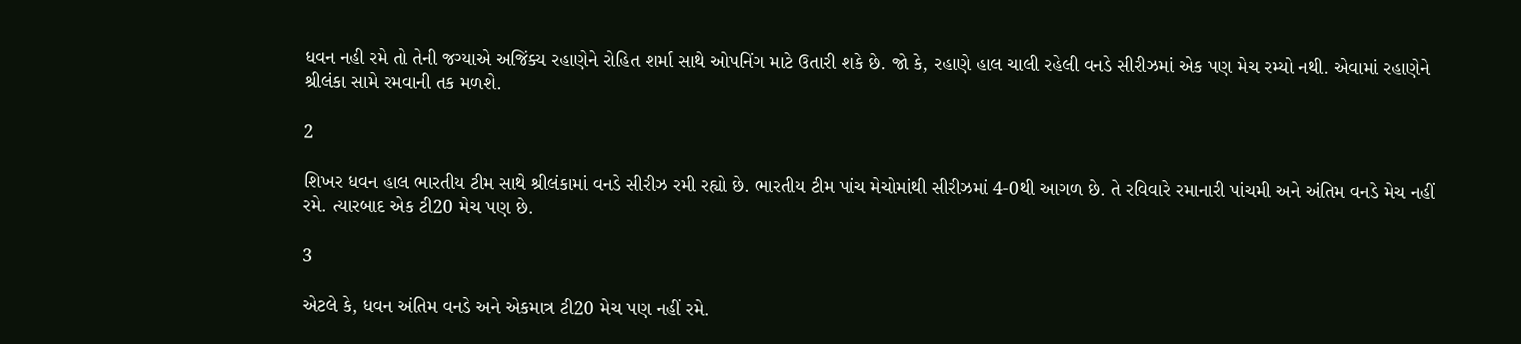ધવન નહી રમે તો તેની જગ્યાએ અજિંક્ય રહાણેને રોહિત શર્મા સાથે ઓપનિંગ માટે ઉતારી શકે છે. જો કે, રહાણે હાલ ચાલી રહેલી વનડે સીરીઝમાં એક પણ મેચ રમ્યો નથી. એવામાં રહાણેને શ્રીલંકા સામે રમવાની તક મળશે.

2

શિખર ધવન હાલ ભારતીય ટીમ સાથે શ્રીલંકામાં વનડે સીરીઝ રમી રહ્યો છે. ભારતીય ટીમ પાંચ મેચોમાંથી સીરીઝમાં 4-0થી આગળ છે. તે રવિવારે રમાનારી પાંચમી અને અંતિમ વનડે મેચ નહીં રમે. ત્યારબાદ એક ટી20 મેચ પણ છે.

3

એટલે કે, ધવન અંતિમ વનડે અને એકમાત્ર ટી20 મેચ પણ નહીં રમે.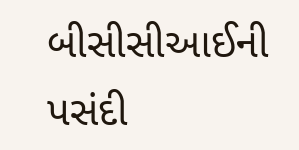બીસીસીઆઈની પસંદી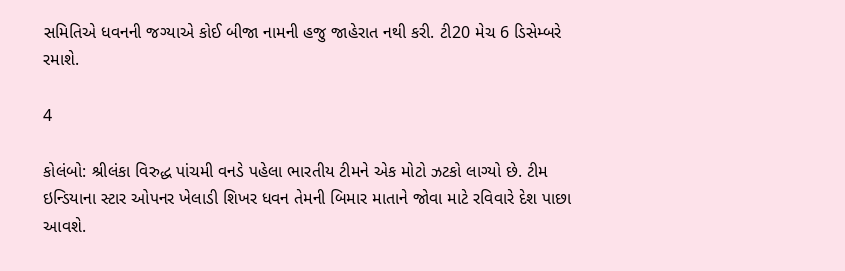સમિતિએ ધવનની જગ્યાએ કોઈ બીજા નામની હજુ જાહેરાત નથી કરી. ટી20 મેચ 6 ડિસેમ્બરે રમાશે.

4

કોલંબો: શ્રીલંકા વિરુદ્ધ પાંચમી વનડે પહેલા ભારતીય ટીમને એક મોટો ઝટકો લાગ્યો છે. ટીમ ઇન્ડિયાના સ્ટાર ઓપનર ખેલાડી શિખર ધવન તેમની બિમાર માતાને જોવા માટે રવિવારે દેશ પાછા આવશે.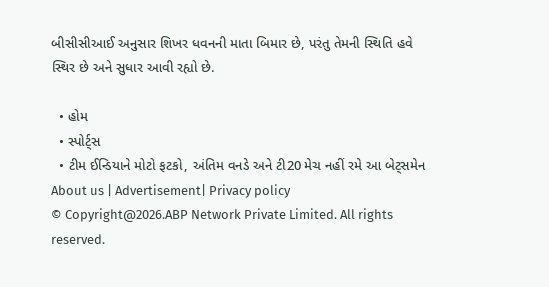બીસીસીઆઈ અનુસાર શિખર ધવનની માતા બિમાર છે, પરંતુ તેમની સ્થિતિ હવે સ્થિર છે અને સુધાર આવી રહ્યો છે.

  • હોમ
  • સ્પોર્ટ્સ
  • ટીમ ઈન્ડિયાને મોટો ફટકો, અંતિમ વનડે અને ટી20 મેચ નહીં રમે આ બેટ્સમેન
About us | Advertisement| Privacy policy
© Copyright@2026.ABP Network Private Limited. All rights reserved.